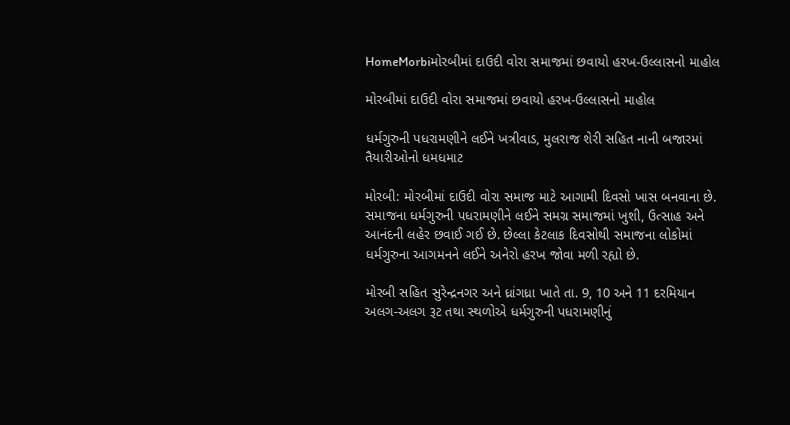HomeMorbiમોરબીમાં દાઉદી વોરા સમાજમાં છવાયો હરખ-ઉલ્લાસનો માહોલ

મોરબીમાં દાઉદી વોરા સમાજમાં છવાયો હરખ-ઉલ્લાસનો માહોલ

ધર્મગુરુની પધરામણીને લઈને ખત્રીવાડ, મુલરાજ શેરી સહિત નાની બજારમાં તૈયારીઓનો ધમધમાટ

મોરબી: મોરબીમાં દાઉદી વોરા સમાજ માટે આગામી દિવસો ખાસ બનવાના છે. સમાજના ધર્મગુરુની પધરામણીને લઈને સમગ્ર સમાજમાં ખુશી, ઉત્સાહ અને આનંદની લહેર છવાઈ ગઈ છે. છેલ્લા કેટલાક દિવસોથી સમાજના લોકોમાં ધર્મગુરુના આગમનને લઈને અનેરો હરખ જોવા મળી રહ્યો છે.

મોરબી સહિત સુરેન્દ્રનગર અને ધ્રાંગધ્રા ખાતે તા. 9, 10 અને 11 દરમિયાન અલગ-અલગ રૂટ તથા સ્થળોએ ધર્મગુરુની પધરામણીનું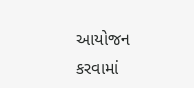આયોજન કરવામાં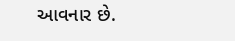આવનાર છે.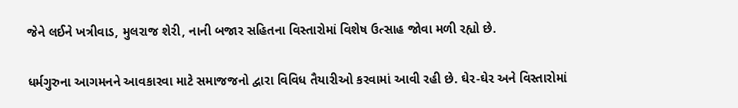જેને લઈને ખત્રીવાડ, મુલરાજ શેરી, નાની બજાર સહિતના વિસ્તારોમાં વિશેષ ઉત્સાહ જોવા મળી રહ્યો છે.

ધર્મગુરુના આગમનને આવકારવા માટે સમાજજનો દ્વારા વિવિધ તૈયારીઓ કરવામાં આવી રહી છે. ઘેર-ઘેર અને વિસ્તારોમાં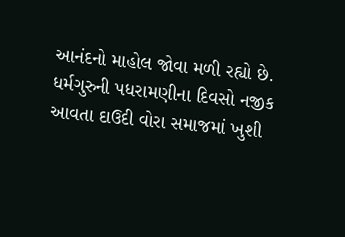આનંદનો માહોલ જોવા મળી રહ્યો છે. ધર્મગુરુની પધરામણીના દિવસો નજીક આવતા દાઉદી વોરા સમાજમાં ખુશી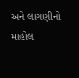અને લાગણીનો માહોલ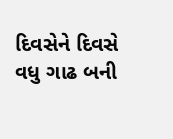દિવસેને દિવસે વધુ ગાઢ બની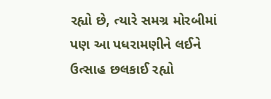રહ્યો છે, ત્યારે સમગ્ર મોરબીમાં પણ આ પધરામણીને લઈને ઉત્સાહ છલકાઈ રહ્યો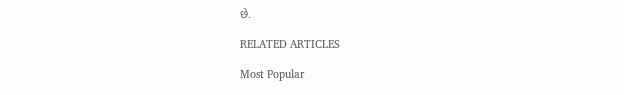છે.

RELATED ARTICLES

Most Popular